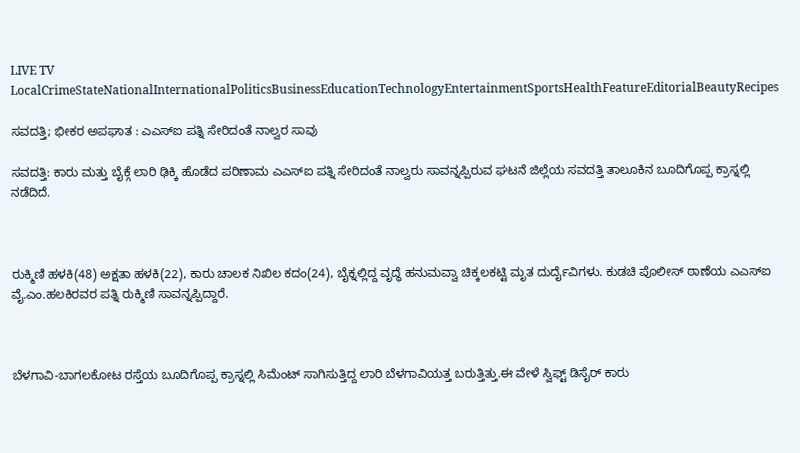LIVE TV LocalCrimeStateNationalInternationalPoliticsBusinessEducationTechnologyEntertainmentSportsHealthFeatureEditorialBeautyRecipes

ಸವದತ್ತಿ; ಭೀಕರ ಅಪಘಾತ : ಎಎಸ್ಐ ಪತ್ನಿ ಸೇರಿದಂತೆ ನಾಲ್ವರ ಸಾವು

ಸವದತ್ತಿ: ಕಾರು ಮತ್ತು ಬೈಕ್ಗೆ ಲಾರಿ ಢಿಕ್ಕಿ ಹೊಡೆದ ಪರಿಣಾಮ ಎಎಸ್ಐ ಪತ್ನಿ ಸೇರಿದಂತೆ ನಾಲ್ವರು ಸಾವನ್ನಪ್ಪಿರುವ ಘಟನೆ ಜಿಲ್ಲೆಯ ಸವದತ್ತಿ ತಾಲೂಕಿನ ಬೂದಿಗೊಪ್ಪ ಕ್ರಾಸ್ನಲ್ಲಿ ನಡೆದಿದೆ.



ರುಕ್ಮಿಣಿ ಹಳಕಿ(48) ಅಕ್ಷತಾ ಹಳಕಿ(22), ಕಾರು ಚಾಲಕ ನಿಖಿಲ ಕದಂ(24), ಬೈಕ್ನಲ್ಲಿದ್ದ ವೃದ್ಧೆ ಹನುಮವ್ವಾ ಚಿಕ್ಕಲಕಟ್ಟಿ ಮೃತ ದುರ್ದೈವಿಗಳು. ಕುಡಚಿ ಪೊಲೀಸ್ ಠಾಣೆಯ ಎಎಸ್ಐ ವೈ.ಎಂ.ಹಲಕಿರವರ ಪತ್ನಿ ರುಕ್ಮಿಣಿ ಸಾವನ್ನಪ್ಪಿದ್ದಾರೆ.



ಬೆಳಗಾವಿ-ಬಾಗಲಕೋಟ ರಸ್ತೆಯ ಬೂದಿಗೊಪ್ಪ ಕ್ರಾಸ್ನಲ್ಲಿ ಸಿಮೆಂಟ್ ಸಾಗಿಸುತ್ತಿದ್ದ ಲಾರಿ ಬೆಳಗಾವಿಯತ್ತ ಬರುತ್ತಿತ್ತು.ಈ ವೇಳೆ ಸ್ವಿಫ್ಟ್ ಡಿಸೈರ್ ಕಾರು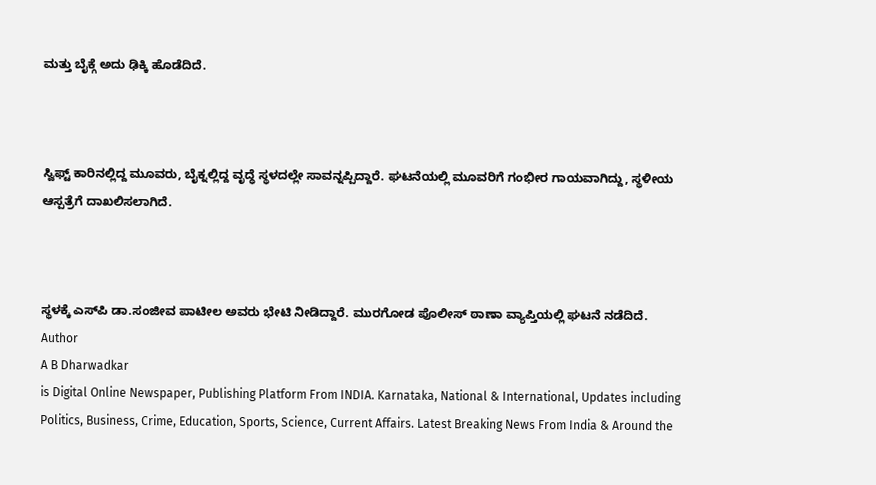ಮತ್ತು ಬೈಕ್ಗೆ ಅದು ಢಿಕ್ಕಿ ಹೊಡೆದಿದೆ.



ಸ್ವಿಫ್ಟ್ ಕಾರಿನಲ್ಲಿದ್ದ ಮೂವರು, ಬೈಕ್ನಲ್ಲಿದ್ದ ವೃದ್ಧೆ ಸ್ಥಳದಲ್ಲೇ ಸಾವನ್ನಪ್ಪಿದ್ದಾರೆ. ಘಟನೆಯಲ್ಲಿ ಮೂವರಿಗೆ ಗಂಭೀರ ಗಾಯವಾಗಿದ್ದು, ಸ್ಥಳೀಯ ಆಸ್ಪತ್ರೆಗೆ ದಾಖಲಿಸಲಾಗಿದೆ.



ಸ್ಥಳಕ್ಕೆ ಎಸ್‌ಪಿ ಡಾ.ಸಂಜೀವ ಪಾಟೀಲ ಅವರು ಭೇಟಿ ನೀಡಿದ್ದಾರೆ. ಮುರಗೋಡ ಪೊಲೀಸ್ ಠಾಣಾ ವ್ಯಾಪ್ತಿಯಲ್ಲಿ ಘಟನೆ ನಡೆದಿದೆ.
Author
A B Dharwadkar
is Digital Online Newspaper, Publishing Platform From INDIA. Karnataka, National & International, Updates including Politics, Business, Crime, Education, Sports, Science, Current Affairs. Latest Breaking News From India & Around the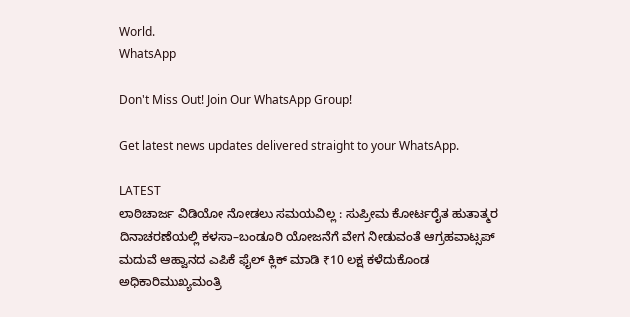World.
WhatsApp

Don't Miss Out! Join Our WhatsApp Group!

Get latest news updates delivered straight to your WhatsApp.

LATEST
ಲಾಠಿಚಾರ್ಜ ವಿಡಿಯೋ ನೋಡಲು ಸಮಯವಿಲ್ಲ : ಸುಪ್ರೀಮ ಕೋರ್ಟರೈತ ಹುತಾತ್ಮರ ದಿನಾಚರಣೆಯಲ್ಲಿ ಕಳಸಾ–ಬಂಡೂರಿ ಯೋಜನೆಗೆ ವೇಗ ನೀಡುವಂತೆ ಆಗ್ರಹವಾಟ್ಸಪ್ ಮದುವೆ ಆಹ್ವಾನದ ಎಪಿಕೆ ಫೈಲ್ ಕ್ಲಿಕ್ ಮಾಡಿ ₹10 ಲಕ್ಷ ಕಳೆದುಕೊಂಡ ಅಧಿಕಾರಿಮುಖ್ಯಮಂತ್ರಿ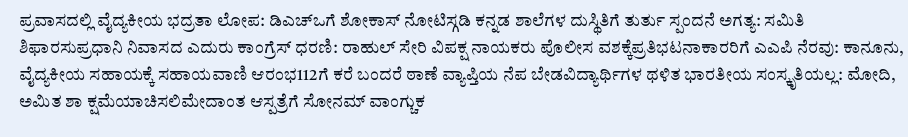ಪ್ರವಾಸದಲ್ಲಿ ವೈದ್ಯಕೀಯ ಭದ್ರತಾ ಲೋಪ: ಡಿಎಚ್ಒಗೆ ಶೋಕಾಸ್ ನೋಟಿಸ್ಗಡಿ ಕನ್ನಡ ಶಾಲೆಗಳ ದುಸ್ಥಿತಿಗೆ ತುರ್ತು ಸ್ಪಂದನೆ ಅಗತ್ಯ: ಸಮಿತಿ ಶಿಫಾರಸುಪ್ರಧಾನಿ ನಿವಾಸದ ಎದುರು ಕಾಂಗ್ರೆಸ್‌ ಧರಣಿ: ರಾಹುಲ್ ಸೇರಿ ವಿಪಕ್ಷ ನಾಯಕರು ಪೊಲೀಸ ವಶಕ್ಕೆಪ್ರತಿಭಟನಾಕಾರರಿಗೆ ಎಎಪಿ ನೆರವು: ಕಾನೂನು, ವೈದ್ಯಕೀಯ ಸಹಾಯಕ್ಕೆ ಸಹಾಯವಾಣಿ ಆರಂಭ112ಗೆ ಕರೆ ಬಂದರೆ ಠಾಣೆ ವ್ಯಾಪ್ತಿಯ ನೆಪ ಬೇಡವಿದ್ಯಾರ್ಥಿಗಳ ಥಳಿತ ಭಾರತೀಯ ಸಂಸ್ಕೃತಿಯಲ್ಲ: ಮೋದಿ, ಅಮಿತ ಶಾ ಕ್ಷಮೆಯಾಚಿಸಲಿಮೇದಾಂತ ಆಸ್ಪತ್ರೆಗೆ ಸೋನಮ್ ವಾಂಗ್ಚುಕ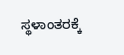ಸ್ಥಳಾಂತರಕ್ಕೆ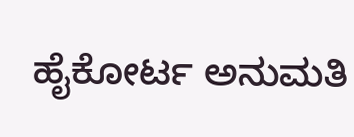ಹೈಕೋರ್ಟ ಅನುಮತಿ